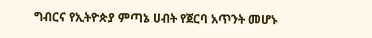ግብርና የኢትዮጵያ ምጣኔ ሀብት የጀርባ አጥንት መሆኑ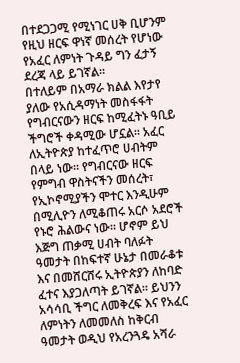በተደጋጋሚ የሚነገር ሀቅ ቢሆንም የዚህ ዘርፍ ዋነኛ መሰረት የሆነው የአፈር ለምነት ጉዳይ ግን ፈታኝ ደረጃ ላይ ይገኛል።
በተለይም በአማራ ክልል እየታየ ያለው የአሲዳማነት መስፋፋት የግብርናውን ዘርፍ ከሚፈትኑ ዓቢይ ችግሮች ቀዳሚው ሆኗል። አፈር ለኢትዮጵያ ከተፈጥሮ ሀብትም በላይ ነው። የግብርናው ዘርፍ የምግብ ዋስትናችን መሰረት፣ የኢኮኖሚያችን ሞተር እንዲሁም በሚሊዮን ለሚቆጠሩ አርሶ አደሮች የኑሮ ሕልውና ነው። ሆኖም ይህ እጅግ ጠቃሚ ሀብት ባለፉት ዓመታት በከፍተኛ ሁኔታ በመራቆቱ እና በመሸርሸሩ ኢትዮጵያን ለከባድ ፈተና እያጋለጣት ይገኛል። ይህንን አሳሳቢ ችግር ለመቅረፍ እና የአፈር ለምነትን ለመመለስ ከቅርብ ዓመታት ወዲህ የአረንጓዴ አሻራ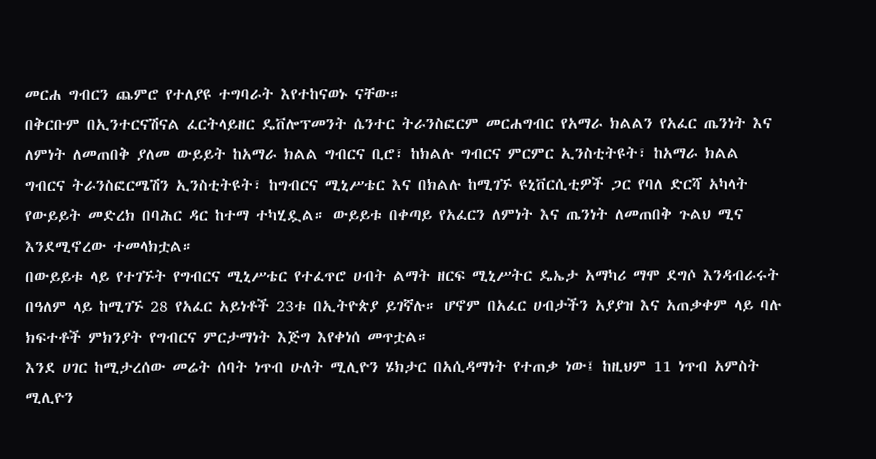መርሐ ግብርን ጨምሮ የተለያዩ ተግባራት እየተከናወኑ ናቸው።
በቅርቡም በኢንተርናሽናል ፈርትላይዘር ዴቨሎፕመንት ሴንተር ትራንስፎርም መርሐግብር የአማራ ክልልን የአፈር ጤንነት እና ለምነት ለመጠበቅ ያለመ ውይይት ከአማራ ክልል ግብርና ቢሮ፣ ከክልሉ ግብርና ምርምር ኢንስቲትዩት፣ ከአማራ ክልል ግብርና ትራንስፎርሜሽን ኢንስቲትዩት፣ ከግብርና ሚኒሥቴር እና በክልሉ ከሚገኙ ዩኒቨርሲቲዎች ጋር የባለ ድርሻ አካላት የውይይት መድረክ በባሕር ዳር ከተማ ተካሂዷል። ውይይቱ በቀጣይ የአፈርን ለምነት እና ጤንነት ለመጠበቅ ጉልህ ሚና እንደሚኖረው ተመላክቷል።
በውይይቱ ላይ የተገኙት የግብርና ሚኒሥቴር የተፈጥሮ ሀብት ልማት ዘርፍ ሚኒሥትር ዴኤታ አማካሪ ማሞ ደግሶ እንዳብራሩት በዓለም ላይ ከሚገኙ 28 የአፈር አይነቶች 23ቱ በኢትዮጵያ ይገኛሉ። ሆኖም በአፈር ሀብታችን አያያዝ እና አጠቃቀም ላይ ባሉ ክፍተቶች ምክንያት የግብርና ምርታማነት እጅግ እየቀነሰ መጥቷል።
እንደ ሀገር ከሚታረሰው መሬት ሰባት ነጥብ ሁለት ሚሊዮን ሄክታር በአሲዳማነት የተጠቃ ነው፤ ከዚህም 11 ነጥብ አምስት ሚሊዮን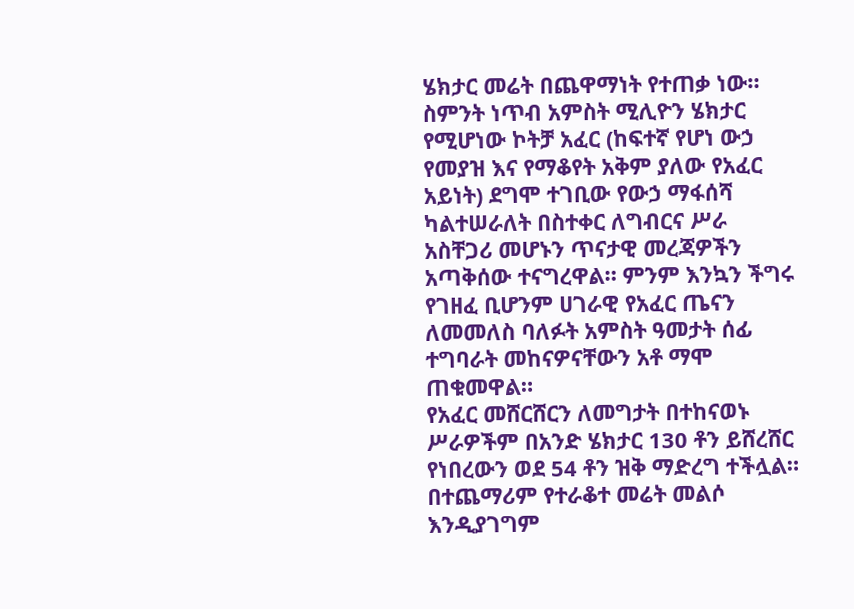ሄክታር መሬት በጨዋማነት የተጠቃ ነው። ስምንት ነጥብ አምስት ሚሊዮን ሄክታር የሚሆነው ኮትቻ አፈር (ከፍተኛ የሆነ ውኃ የመያዝ እና የማቆየት አቅም ያለው የአፈር አይነት) ደግሞ ተገቢው የውኃ ማፋሰሻ ካልተሠራለት በስተቀር ለግብርና ሥራ አስቸጋሪ መሆኑን ጥናታዊ መረጃዎችን አጣቅሰው ተናግረዋል። ምንም እንኳን ችግሩ የገዘፈ ቢሆንም ሀገራዊ የአፈር ጤናን ለመመለስ ባለፉት አምስት ዓመታት ሰፊ ተግባራት መከናዎናቸውን አቶ ማሞ ጠቁመዋል።
የአፈር መሸርሸርን ለመግታት በተከናወኑ ሥራዎችም በአንድ ሄክታር 130 ቶን ይሸረሸር የነበረውን ወደ 54 ቶን ዝቅ ማድረግ ተችሏል። በተጨማሪም የተራቆተ መሬት መልሶ እንዲያገግም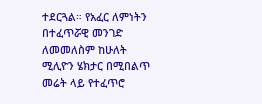ተደርጓል። የአፈር ለምነትን በተፈጥሯዊ መንገድ ለመመለስም ከሁለት ሚሊዮን ሄክታር በሚበልጥ መሬት ላይ የተፈጥሮ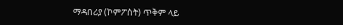ማዳበሪያ (ኮምፖስት) ጥቅም ላይ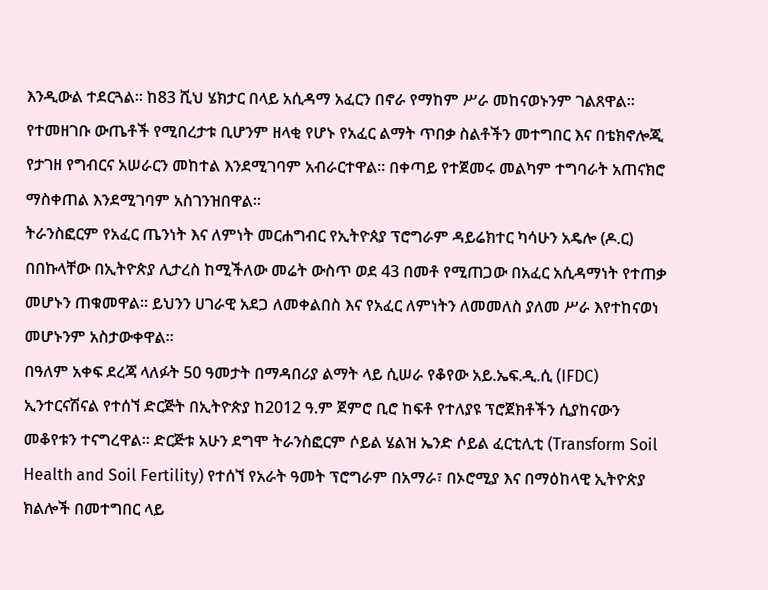እንዲውል ተደርጓል፡፡ ከ83 ሺህ ሄክታር በላይ አሲዳማ አፈርን በኖራ የማከም ሥራ መከናወኑንም ገልጸዋል። የተመዘገቡ ውጤቶች የሚበረታቱ ቢሆንም ዘላቂ የሆኑ የአፈር ልማት ጥበቃ ስልቶችን መተግበር እና በቴክኖሎጂ የታገዘ የግብርና አሠራርን መከተል እንደሚገባም አብራርተዋል። በቀጣይ የተጀመሩ መልካም ተግባራት አጠናክሮ ማስቀጠል እንደሚገባም አስገንዝበዋል።
ትራንስፎርም የአፈር ጤንነት እና ለምነት መርሐግብር የኢትዮጰያ ፕሮግራም ዳይሬክተር ካሳሁን አዴሎ (ዶ.ር) በበኩላቸው በኢትዮጵያ ሊታረስ ከሚችለው መሬት ውስጥ ወደ 43 በመቶ የሚጠጋው በአፈር አሲዳማነት የተጠቃ መሆኑን ጠቁመዋል። ይህንን ሀገራዊ አደጋ ለመቀልበስ እና የአፈር ለምነትን ለመመለስ ያለመ ሥራ እየተከናወነ መሆኑንም አስታውቀዋል።
በዓለም አቀፍ ደረጃ ላለፉት 50 ዓመታት በማዳበሪያ ልማት ላይ ሲሠራ የቆየው አይ.ኤፍ.ዲ.ሲ (IFDC) ኢንተርናሽናል የተሰኘ ድርጅት በኢትዮጵያ ከ2012 ዓ.ም ጀምሮ ቢሮ ከፍቶ የተለያዩ ፕሮጀክቶችን ሲያከናውን መቆየቱን ተናግረዋል። ድርጅቱ አሁን ደግሞ ትራንስፎርም ሶይል ሄልዝ ኤንድ ሶይል ፈርቲሊቲ (Transform Soil Health and Soil Fertility) የተሰኘ የአራት ዓመት ፕሮግራም በአማራ፣ በኦሮሚያ እና በማዕከላዊ ኢትዮጵያ ክልሎች በመተግበር ላይ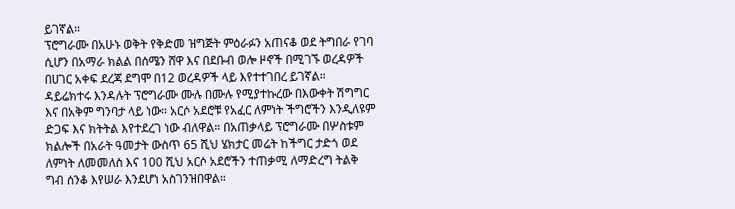ይገኛል።
ፕሮግራሙ በአሁኑ ወቅት የቅድመ ዝግጅት ምዕራፉን አጠናቆ ወደ ትግበራ የገባ ሲሆን በአማራ ክልል በሰሜን ሸዋ እና በደቡብ ወሎ ዞኖች በሚገኙ ወረዳዎች በሀገር አቀፍ ደረጃ ደግሞ በ12 ወረዳዎች ላይ እየተተገበረ ይገኛል።
ዳይሬክተሩ እንዳሉት ፕሮግራሙ ሙሉ በሙሉ የሚያተኩረው በእውቀት ሽግግር እና በአቅም ግንባታ ላይ ነው። አርሶ አደሮቹ የአፈር ለምነት ችግሮችን እንዲለዩም ድጋፍ እና ክትትል እየተደረገ ነው ብለዋል። በአጠቃላይ ፕሮግራሙ በሦስቱም ክልሎች በአራት ዓመታት ውስጥ 65 ሺህ ሄክታር መሬት ከችግር ታድጎ ወደ ለምነት ለመመለስ እና 100 ሺህ አርሶ አደሮችን ተጠቃሚ ለማድረግ ትልቅ ግብ ሰንቆ እየሠራ እንደሆነ አስገንዝበዋል።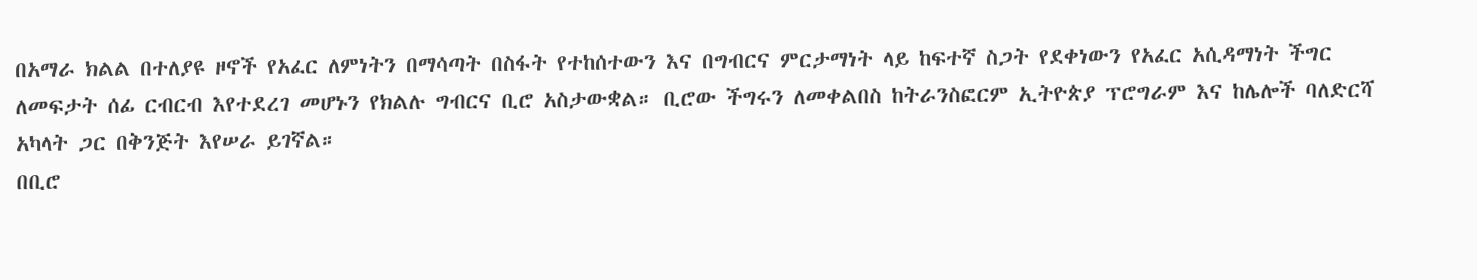በአማራ ክልል በተለያዩ ዞኖች የአፈር ለምነትን በማሳጣት በስፋት የተከሰተውን እና በግብርና ምርታማነት ላይ ከፍተኛ ስጋት የደቀነውን የአፈር አሲዳማነት ችግር ለመፍታት ሰፊ ርብርብ እየተደረገ መሆኑን የክልሉ ግብርና ቢሮ አስታውቋል። ቢሮው ችግሩን ለመቀልበስ ከትራንስፎርም ኢትዮጵያ ፕሮግራም እና ከሌሎች ባለድርሻ አካላት ጋር በቅንጅት እየሠራ ይገኛል።
በቢሮ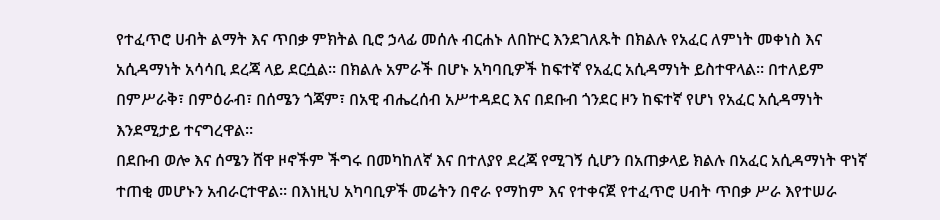የተፈጥሮ ሀብት ልማት እና ጥበቃ ምክትል ቢሮ ኃላፊ መሰሉ ብርሐኑ ለበኵር እንደገለጹት በክልሉ የአፈር ለምነት መቀነስ እና አሲዳማነት አሳሳቢ ደረጃ ላይ ደርሷል። በክልሉ አምራች በሆኑ አካባቢዎች ከፍተኛ የአፈር አሲዳማነት ይስተዋላል። በተለይም በምሥራቅ፣ በምዕራብ፣ በሰሜን ጎጃም፣ በአዊ ብሔረሰብ አሥተዳደር እና በደቡብ ጎንደር ዞን ከፍተኛ የሆነ የአፈር አሲዳማነት እንደሚታይ ተናግረዋል።
በደቡብ ወሎ እና ሰሜን ሸዋ ዞኖችም ችግሩ በመካከለኛ እና በተለያየ ደረጃ የሚገኝ ሲሆን በአጠቃላይ ክልሉ በአፈር አሲዳማነት ዋነኛ ተጠቂ መሆኑን አብራርተዋል። በእነዚህ አካባቢዎች መሬትን በኖራ የማከም እና የተቀናጀ የተፈጥሮ ሀብት ጥበቃ ሥራ እየተሠራ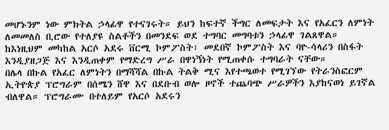መሆኑንም ነው ምክትል ኃላፊዋ የተናገሩት። ይህን ከፍተኛ ችግር ለመፍታት እና የአፈርን ለምነት ለመመለስ ቢሮው የተለያዩ ስልቶችን በመንደፍ ወደ ተግባር መግባቱን ኃላፊዋ ገልጸዋል። ከእነዚህም መካከል አርሶ አደሩ ቨርሚ ኮምፖስት፣ መደበኛ ኮምፖስት እና ባዮ-ሳላሪን በስፋት እንዲያዘጋጅ እና እንዲጠቀም የማድረግ ሥራ በዋነኝነት የሚጠቀሱ ተግባራት ናቸው።
በሌላ በኩል የአፈር ለምነትን በማሻሻል በኩል ትልቅ ሚና እየተጫወተ የሚገኘው የትራንስፎርም ኢትዮጵያ ፕሮግራም በሰሜን ሸዋ እና በደቡብ ወሎ ዞኖች ተጨባጭ ሥራዎችን እያከናወነ ይገኛል ብለዋል። ፕሮግራሙ በተለይም የአርሶ አደሩን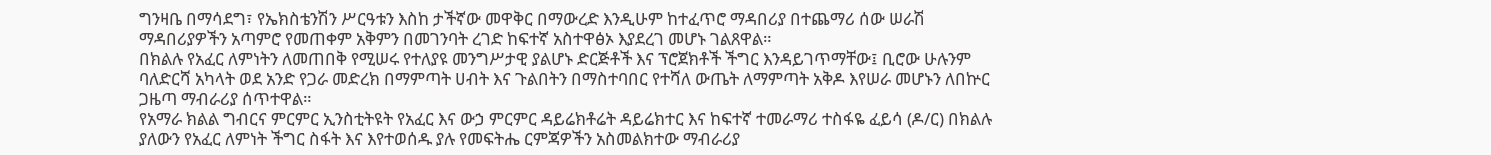ግንዛቤ በማሳደግ፣ የኤክስቴንሽን ሥርዓቱን እስከ ታችኛው መዋቅር በማውረድ እንዲሁም ከተፈጥሮ ማዳበሪያ በተጨማሪ ሰው ሠራሽ ማዳበሪያዎችን አጣምሮ የመጠቀም አቅምን በመገንባት ረገድ ከፍተኛ አስተዋፅኦ እያደረገ መሆኑ ገልጸዋል።
በክልሉ የአፈር ለምነትን ለመጠበቅ የሚሠሩ የተለያዩ መንግሥታዊ ያልሆኑ ድርጅቶች እና ፕሮጀክቶች ችግር እንዳይገጥማቸው፤ ቢሮው ሁሉንም ባለድርሻ አካላት ወደ አንድ የጋራ መድረክ በማምጣት ሀብት እና ጉልበትን በማስተባበር የተሻለ ውጤት ለማምጣት አቅዶ እየሠራ መሆኑን ለበኵር ጋዜጣ ማብራሪያ ሰጥተዋል።
የአማራ ክልል ግብርና ምርምር ኢንስቲትዩት የአፈር እና ውኃ ምርምር ዳይሬክቶሬት ዳይሬክተር እና ከፍተኛ ተመራማሪ ተስፋዬ ፈይሳ (ዶ/ር) በክልሉ ያለውን የአፈር ለምነት ችግር ስፋት እና እየተወሰዱ ያሉ የመፍትሔ ርምጃዎችን አስመልክተው ማብራሪያ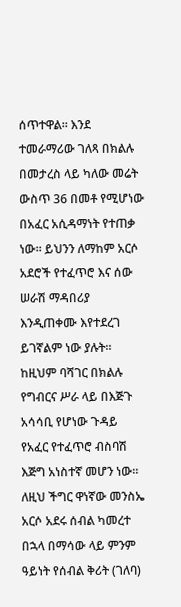ሰጥተዋል። እንደ ተመራማሪው ገለጻ በክልሉ በመታረስ ላይ ካለው መሬት ውስጥ 36 በመቶ የሚሆነው በአፈር አሲዳማነት የተጠቃ ነው። ይህንን ለማከም አርሶ አደሮች የተፈጥሮ እና ሰው ሠራሽ ማዳበሪያ እንዲጠቀሙ እየተደረገ ይገኛልም ነው ያሉት።
ከዚህም ባሻገር በክልሉ የግብርና ሥራ ላይ በእጅጉ አሳሳቢ የሆነው ጉዳይ የአፈር የተፈጥሮ ብስባሽ እጅግ አነስተኛ መሆን ነው። ለዚህ ችግር ዋነኛው መንስኤ አርሶ አደሩ ሰብል ካመረተ በኋላ በማሳው ላይ ምንም ዓይነት የሰብል ቅሪት (ገለባ)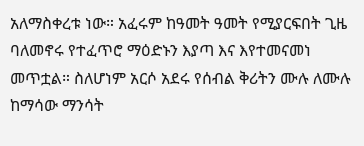አለማስቀረቱ ነው። አፈሩም ከዓመት ዓመት የሚያርፍበት ጊዜ ባለመኖሩ የተፈጥሮ ማዕድኑን እያጣ እና እየተመናመነ መጥቷል። ስለሆነም አርሶ አደሩ የሰብል ቅሪትን ሙሉ ለሙሉ ከማሳው ማንሳት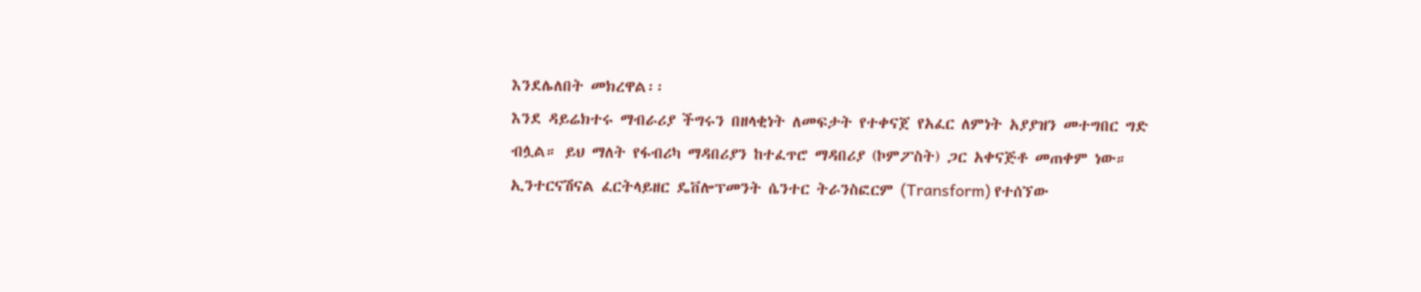እንደሌለበት መክረዋል፡፡
እንደ ዳይሬክተሩ ማብራሪያ ችግሩን በዘላቂነት ለመፍታት የተቀናጀ የአፈር ለምነት አያያዝን መተግበር ግድ ብሏል። ይህ ማለት የፋብሪካ ማዳበሪያን ከተፈጥሮ ማዳበሪያ (ኮምፖስት) ጋር አቀናጅቶ መጠቀም ነው።
ኢንተርናሽናል ፈርትላይዘር ዴቨሎፕመንት ሴንተር ትራንስፎርም (Transform) የተሰኘው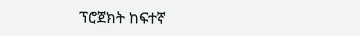ፕሮጀክት ከፍተኛ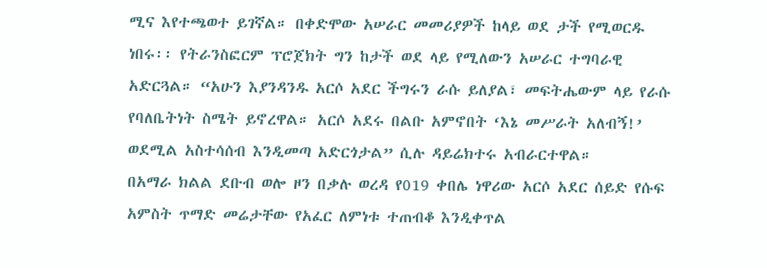ሚና እየተጫወተ ይገኛል። በቀድሞው አሠራር መመሪያዎች ከላይ ወደ ታች የሚወርዱ ነበሩ፡፡ የትራንስፎርም ፕሮጀክት ግን ከታች ወደ ላይ የሚለውን አሠራር ተግባራዊ አድርጓል። “አሁን እያንዳንዱ አርሶ አደር ችግሩን ራሱ ይለያል፣ መፍትሔውም ላይ የራሱ የባለቤትነት ስሜት ይኖረዋል። አርሶ አደሩ በልቡ አምኖበት ‘እኔ መሥራት አለብኝ!’ ወደሚል አስተሳሰብ እንዲመጣ አድርጎታል” ሲሉ ዳይሬክተሩ አብራርተዋል።
በአማራ ክልል ደቡብ ወሎ ዞን በቃሉ ወረዳ የ019 ቀበሌ ነዋሪው አርሶ አደር ሰይድ የሱፍ አምስት ጥማድ መሬታቸው የአፈር ለምነቱ ተጠብቆ እንዲቀጥል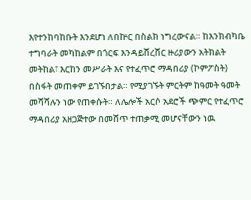እየተንከባከቡት እንደሆነ ለበኵር በስልክ ነግረውናል። ከእንክብካቤ ተግባራት መካከልም በጎርፍ እንዳይሸረሸር ዙሪያውን አትክልት መትከል፣ እርከን መሥራት እና የተፈጥሮ ማዳበሪያ (ኮምፖስት) በስፋት መጠቀም ይገኙበታል። የሚያገኙት ምርትም ከዓመት ዓመት መሻሻሉን ነው የጠቀሱት። ለሌሎች አርሶ አደሮች ጭምር የተፈጥሮ ማዳበሪያ አዘጋጅተው በመሸጥ ተጠቃሚ መሆናቸውን ነዉ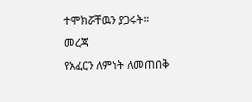ተሞክሯቸዉን ያጋሩት።
መረጃ
የአፈርን ለምነት ለመጠበቅ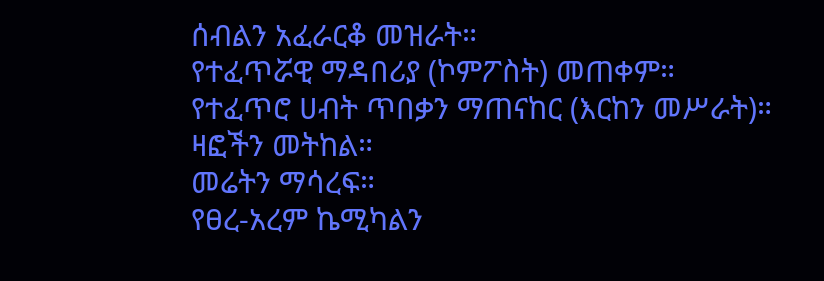ሰብልን አፈራርቆ መዝራት።
የተፈጥሯዊ ማዳበሪያ (ኮምፖስት) መጠቀም።
የተፈጥሮ ሀብት ጥበቃን ማጠናከር (እርከን መሥራት)።
ዛፎችን መትከል።
መሬትን ማሳረፍ።
የፀረ-አረም ኬሚካልን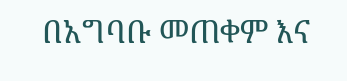በአግባቡ መጠቀም እና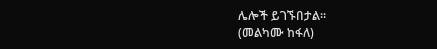ሌሎች ይገኙበታል፡፡
(መልካሙ ከፋለ)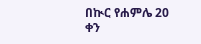በኲር የሐምሌ 20 ቀን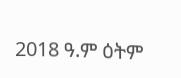2018 ዓ.ም ዕትም